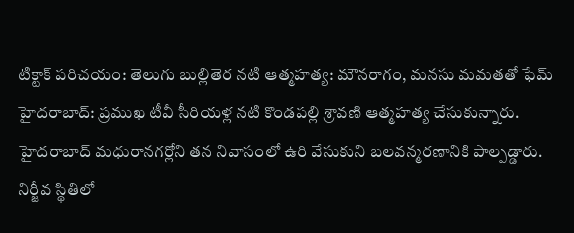టిక్టాక్ పరిచయం: తెలుగు బుల్లితెర నటి ఆత్మహత్య: మౌనరాగం, మనసు మమతతో ఫేమ్
హైదరాబాద్: ప్రముఖ టీవీ సీరియళ్ల నటి కొండపల్లి శ్రావణి ఆత్మహత్య చేసుకున్నారు. హైదరాబాద్ మధురానగర్లోని తన నివాసంలో ఉరి వేసుకుని బలవన్మరణానికి పాల్పడ్డారు. నిర్జీవ స్థితిలో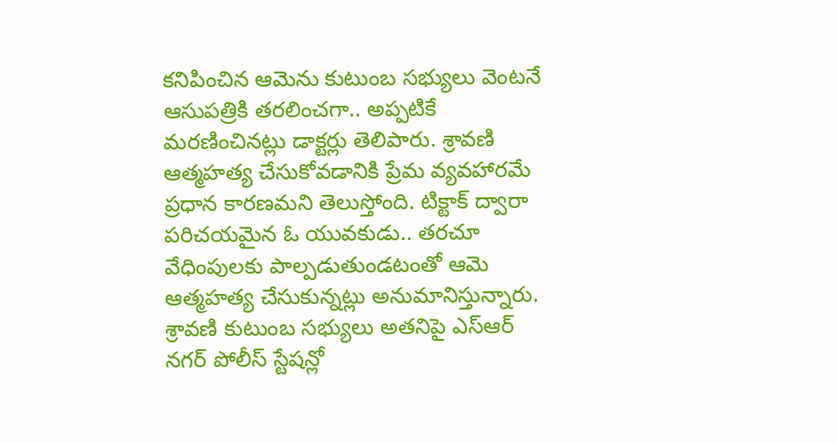కనిపించిన ఆమెను కుటుంబ సభ్యులు వెంటనే ఆసుపత్రికి తరలించగా.. అప్పటికే మరణించినట్లు డాక్టర్లు తెలిపారు. శ్రావణి ఆత్మహత్య చేసుకోవడానికి ప్రేమ వ్యవహారమే ప్రధాన కారణమని తెలుస్తోంది. టిక్టాక్ ద్వారా పరిచయమైన ఓ యువకుడు.. తరచూ వేధింపులకు పాల్పడుతుండటంతో ఆమె ఆత్మహత్య చేసుకున్నట్లు అనుమానిస్తున్నారు. శ్రావణి కుటుంబ సభ్యులు అతనిపై ఎస్ఆర్ నగర్ పోలీస్ స్టేషన్లో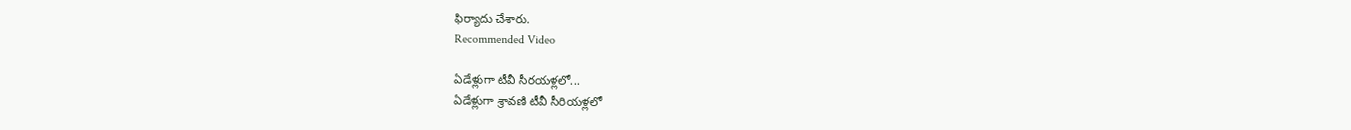ఫిర్యాదు చేశారు.
Recommended Video

ఏడేళ్లుగా టీవీ సీరయళ్లలో...
ఏడేళ్లుగా శ్రావణి టీవీ సీరియళ్లలో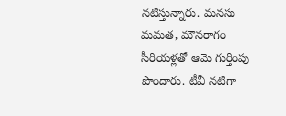నటిస్తున్నారు. మనసు మమత, మౌనరాగం సీరియళ్లతో ఆమె గుర్తింపు పొందారు. టీవీ నటిగా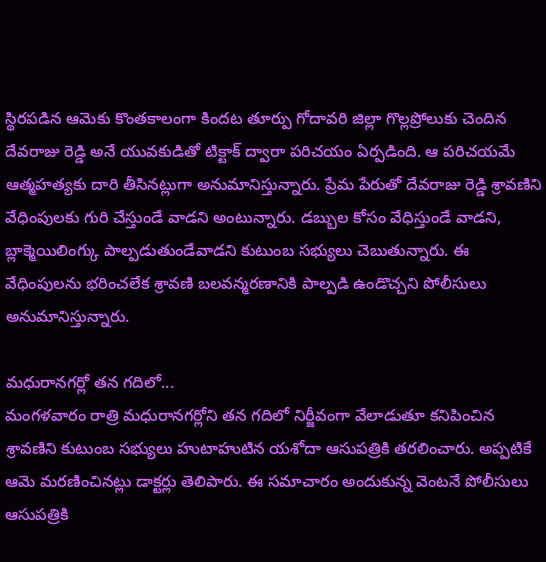స్థిరపడిన ఆమెకు కొంతకాలంగా కిందట తూర్పు గోదావరి జిల్లా గొల్లప్రోలుకు చెందిన దేవరాజు రెడ్డి అనే యువకుడితో టిక్టాక్ ద్వారా పరిచయం ఏర్పడింది. ఆ పరిచయమే ఆత్మహత్యకు దారి తీసినట్లుగా అనుమానిస్తున్నారు. ప్రేమ పేరుతో దేవరాజు రెడ్డి శ్రావణిని వేధింపులకు గురి చేస్తుండే వాడని అంటున్నారు. డబ్బుల కోసం వేధిస్తుండే వాడని, బ్లాక్మెయిలింగ్కు పాల్పడుతుండేవాడని కుటుంబ సభ్యులు చెబుతున్నారు. ఈ వేధింపులను భరించలేక శ్రావణి బలవన్మరణానికి పాల్పడి ఉండొచ్చని పోలీసులు అనుమానిస్తున్నారు.

మధురానగర్లో తన గదిలో...
మంగళవారం రాత్రి మధురానగర్లోని తన గదిలో నిర్జీవంగా వేలాడుతూ కనిపించిన శ్రావణిని కుటుంబ సభ్యులు హుటాహుటిన యశోదా ఆసుపత్రికి తరలించారు. అప్పటికే ఆమె మరణించినట్లు డాక్టర్లు తెలిపారు. ఈ సమాచారం అందుకున్న వెంటనే పోలీసులు ఆసుపత్రికి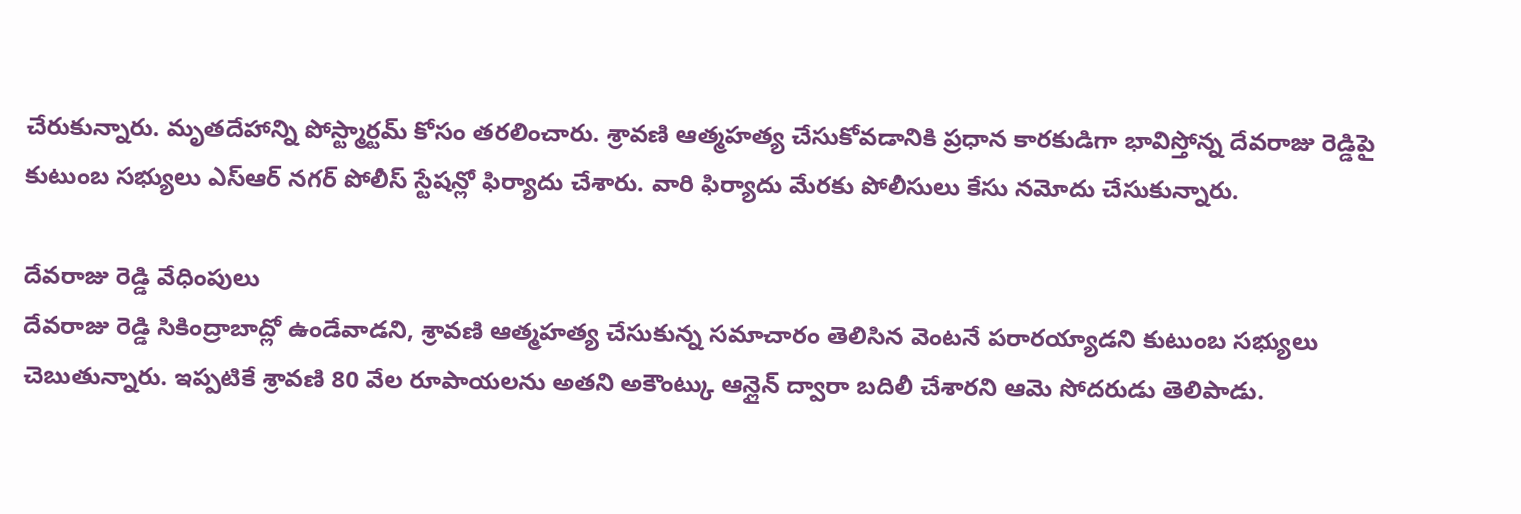చేరుకున్నారు. మృతదేహాన్ని పోస్ట్మార్టమ్ కోసం తరలించారు. శ్రావణి ఆత్మహత్య చేసుకోవడానికి ప్రధాన కారకుడిగా భావిస్తోన్న దేవరాజు రెడ్డిపై కుటుంబ సభ్యులు ఎస్ఆర్ నగర్ పోలీస్ స్టేషన్లో ఫిర్యాదు చేశారు. వారి ఫిర్యాదు మేరకు పోలీసులు కేసు నమోదు చేసుకున్నారు.

దేవరాజు రెడ్డి వేధింపులు
దేవరాజు రెడ్డి సికింద్రాబాద్లో ఉండేవాడని, శ్రావణి ఆత్మహత్య చేసుకున్న సమాచారం తెలిసిన వెంటనే పరారయ్యాడని కుటుంబ సభ్యులు చెబుతున్నారు. ఇప్పటికే శ్రావణి 80 వేల రూపాయలను అతని అకౌంట్కు ఆన్లైన్ ద్వారా బదిలీ చేశారని ఆమె సోదరుడు తెలిపాడు.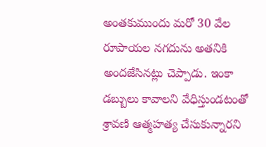అంతకుముందు మరో 30 వేల రూపాయల నగదును అతనికి అందజేసినట్లు చెప్పాడు. ఇంకా డబ్బులు కావాలని వేధిస్తుండటంతో శ్రావణి ఆత్మహత్య చేసుకున్నారని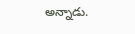అన్నాడు.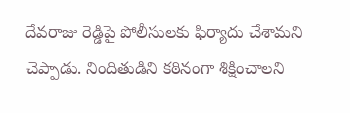దేవరాజు రెడ్డిపై పోలీసులకు ఫిర్యాదు చేశామని చెప్పాడు. నిందితుడిని కఠినంగా శిక్షించాలని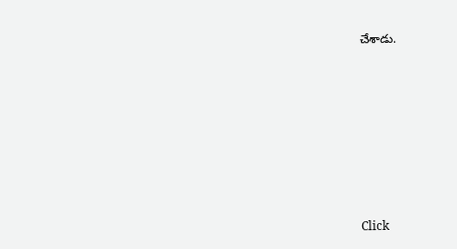చేశాడు.












Click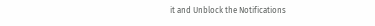it and Unblock the Notifications